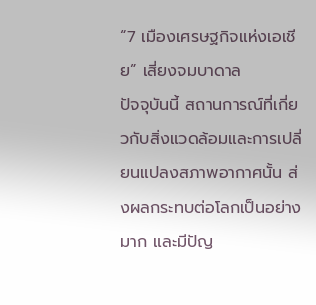“7 เมืองเศรษฐกิจแห่งเอเชีย” เสี่ยงจมบาดาล
ปัจจุบันนี้ สถานการณ์ที่เกี่ยวกับสิ่งแวดล้อมและการเปลี่ยนแปลงสภาพอากาศนั้น ส่งผลกระทบต่อโลกเป็นอย่างมาก และมีปัญ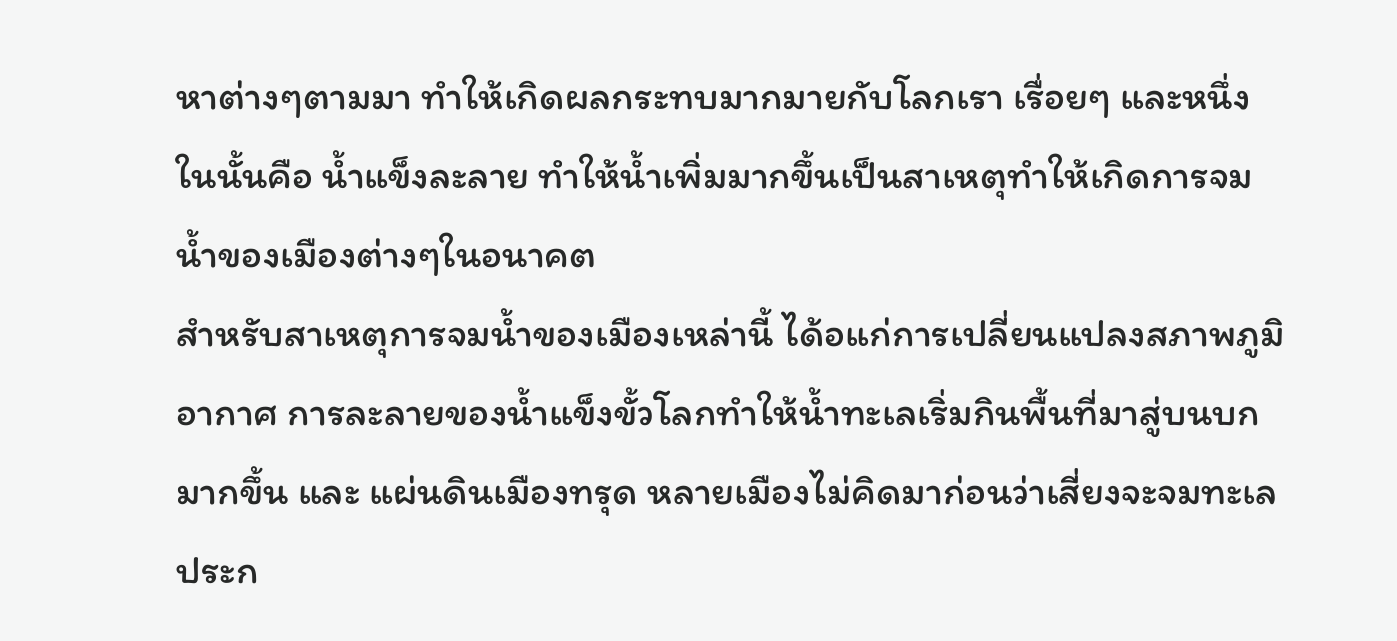หาต่างๆตามมา ทำให้เกิดผลกระทบมากมายกับโลกเรา เรื่อยๆ และหนึ่งในนั้นคือ น้ำแข็งละลาย ทำให้น้ำเพิ่มมากขึ้นเป็นสาเหตุทำให้เกิดการจมน้ำของเมืองต่างๆในอนาคต
สำหรับสาเหตุการจมน้ำของเมืองเหล่านี้ ได้อแก่การเปลี่ยนแปลงสภาพภูมิอากาศ การละลายของน้ำแข็งขั้วโลกทำให้น้ำทะเลเริ่มกินพื้นที่มาสู่บนบกมากขึ้น และ แผ่นดินเมืองทรุด หลายเมืองไม่คิดมาก่อนว่าเสี่ยงจะจมทะเล ประก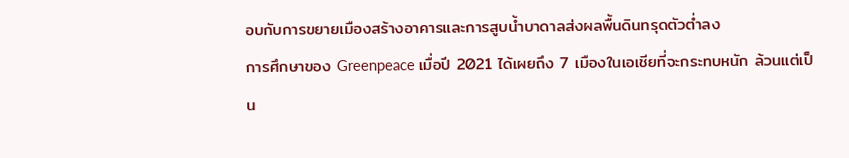อบกับการขยายเมืองสร้างอาคารและการสูบน้ำบาดาลส่งผลพื้นดินทรุดตัวต่ำลง
การศึกษาของ Greenpeace เมื่อปี 2021 ได้เผยถึง 7 เมืองในเอเชียที่จะกระทบหนัก ล้วนแต่เป็น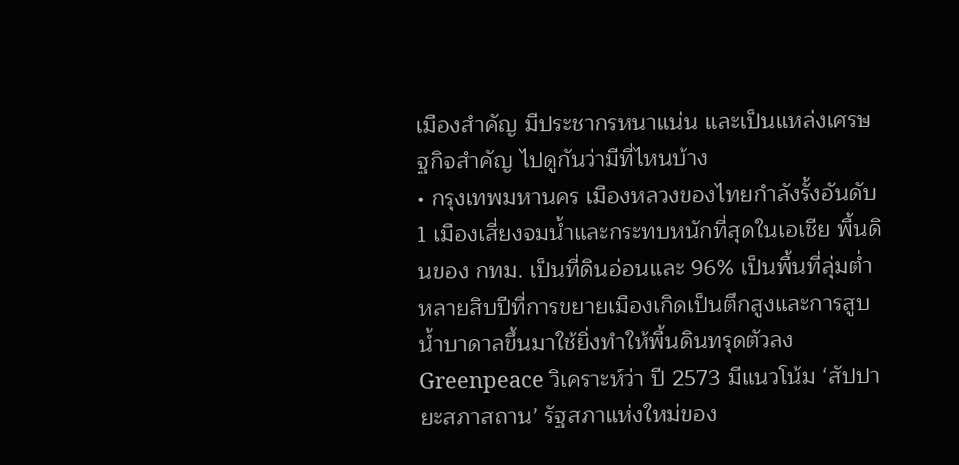เมืองสำคัญ มีประชากรหนาแน่น และเป็นแหล่งเศรษฐกิจสำคัญ ไปดูกันว่ามีที่ไหนบ้าง
• กรุงเทพมหานคร เมืองหลวงของไทยกำลังรั้งอันดับ 1 เมืองเสี่ยงจมน้ำและกระทบหนักที่สุดในเอเชีย พื้นดินของ กทม. เป็นที่ดินอ่อนและ 96% เป็นพื้นที่ลุ่มต่ำ หลายสิบปีที่การขยายเมืองเกิดเป็นตึกสูงและการสูบน้ำบาดาลขึ้นมาใช้ยิ่งทำให้พื้นดินทรุดตัวลง Greenpeace วิเคราะห์ว่า ปี 2573 มีแนวโน้ม ‘สัปปายะสภาสถาน’ รัฐสภาแห่งใหม่ของ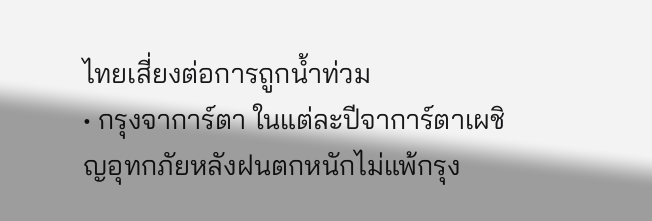ไทยเสี่ยงต่อการถูกน้ำท่วม
• กรุงจาการ์ตา ในแต่ละปีจาการ์ตาเผชิญอุทกภัยหลังฝนตกหนักไม่แพ้กรุง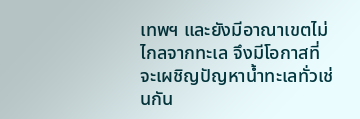เทพฯ และยังมีอาณาเขตไม่ไกลจากทะเล จึงมีโอกาสที่จะเผชิญปัญหาน้ำทะเลทั่วเช่นกัน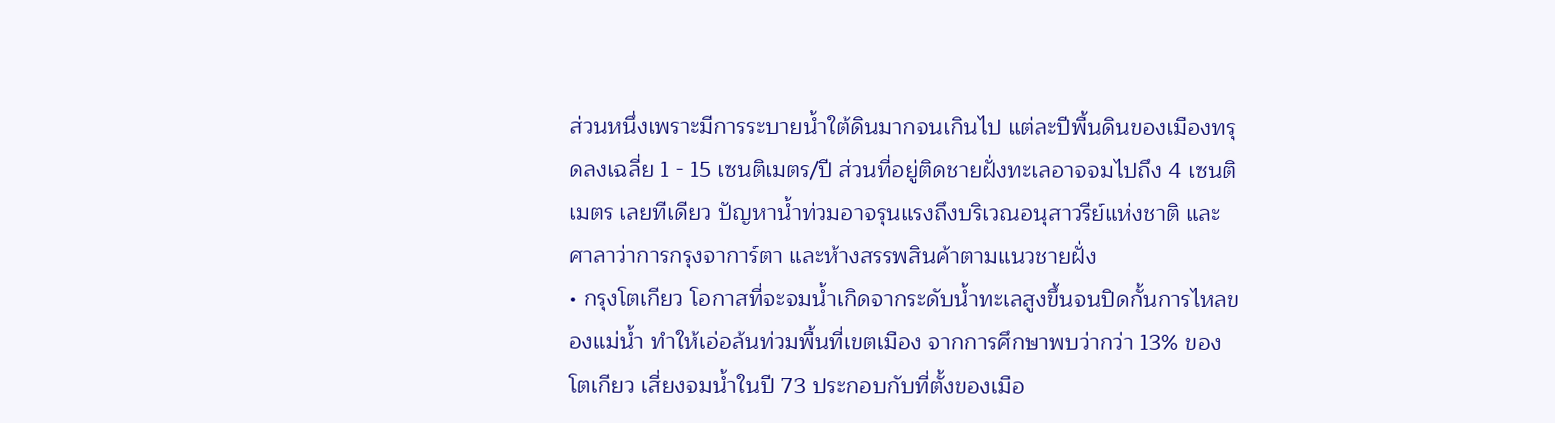ส่วนหนึ่งเพราะมีการระบายน้ำใต้ดินมากจนเกินไป แต่ละปีพื้นดินของเมืองทรุดลงเฉลี่ย 1 - 15 เซนติเมตร/ปี ส่วนที่อยู่ติดชายฝั่งทะเลอาจจมไปถึง 4 เซนติเมตร เลยทีเดียว ปัญหาน้ำท่วมอาจรุนแรงถึงบริเวณอนุสาวรีย์แห่งชาติ และศาลาว่าการกรุงจาการ์ตา และห้างสรรพสินค้าตามแนวชายฝั่ง
• กรุงโตเกียว โอกาสที่จะจมน้ำเกิดจากระดับน้ำทะเลสูงขึ้นจนปิดกั้นการไหลของแม่น้ำ ทำให้เอ่อล้นท่วมพื้นที่เขตเมือง จากการศึกษาพบว่ากว่า 13% ของโตเกียว เสี่ยงจมน้ำในปี 73 ประกอบกับที่ตั้งของเมือ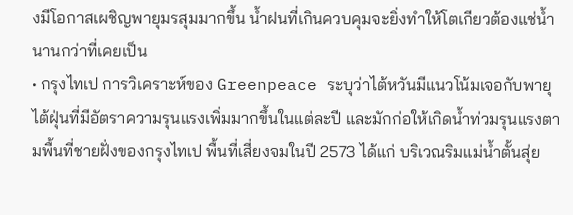งมีโอกาสเผชิญพายุมรสุมมากขึ้น น้ำฝนที่เกินควบคุมจะยิ่งทำให้โตเกียวต้องแช่น้ำนานกว่าที่เคยเป็น
• กรุงไทเป การวิเคราะห์ของ Greenpeace ระบุว่าไต้หวันมีแนวโน้มเจอกับพายุไต้ฝุ่นที่มีอัตราความรุนแรงเพิ่มมากขึ้นในแต่ละปี และมักก่อให้เกิดน้ำท่วมรุนแรงตามพื้นที่ชายฝั่งของกรุงไทเป พื้นที่เสี่ยงจมในปี 2573 ได้แก่ บริเวณริมแม่น้ำตั้นสุ่ย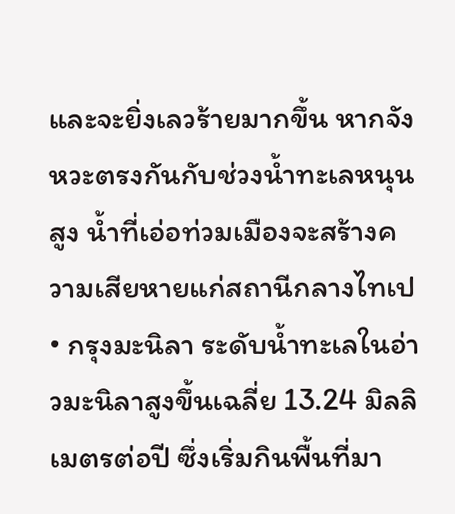และจะยิ่งเลวร้ายมากขึ้น หากจังหวะตรงกันกับช่วงน้ำทะเลหนุนสูง น้ำที่เอ่อท่วมเมืองจะสร้างความเสียหายแก่สถานีกลางไทเป
• กรุงมะนิลา ระดับน้ำทะเลในอ่าวมะนิลาสูงขึ้นเฉลี่ย 13.24 มิลลิเมตรต่อปี ซึ่งเริ่มกินพื้นที่มา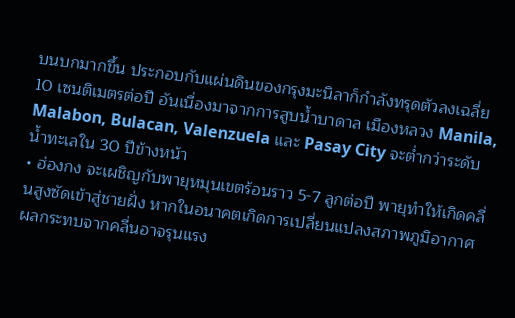บนบกมากขึ้น ประกอบกับแผ่นดินของกรุงมะนิลาก็กำลังทรุดตัวลงเฉลี่ย 10 เซนติเมตรต่อปี อันเนื่องมาจากการสูบน้ำบาดาล เมืองหลวง Manila, Malabon, Bulacan, Valenzuela และ Pasay City จะต่ำกว่าระดับน้ำทะเลใน 30 ปีข้างหน้า
• ฮ่องกง จะเผชิญกับพายุหมุนเขตร้อนราว 5-7 ลูกต่อปี พายุทำให้เกิดคลื่นสูงซัดเข้าสู่ชายฝั่ง หากในอนาคตเกิดการเปลี่ยนแปลงสภาพภูมิอากาศ ผลกระทบจากคลื่นอาจรุนแรง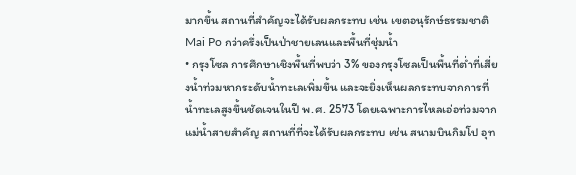มากขึ้น สถานที่สำคัญจะได้รับผลกระทบ เช่น เขตอนุรักษ์ธรรมชาติ Mai Po กว่าครึ่งเป็นป่าชายเลนและพื้นที่ชุ่มน้ำ
• กรุงโซล การศึกษาเชิงพื้นที่พบว่า 3% ของกรุงโซลเป็นพื้นที่ต่ำที่เสี่ยงน้ำท่วมหากระดับน้ำทะเลเพิ่มขึ้น และจะยิ่งเห็นผลกระทบจากการที่น้ำทะเลสูงขึ้นชัดเจนในปี พ.ศ. 2573 โดยเฉพาะการไหลเอ่อท่วมจากแม่น้ำสายสำคัญ สถานที่ที่จะได้รับผลกระทบ เช่น สนามบินกิมโป อุท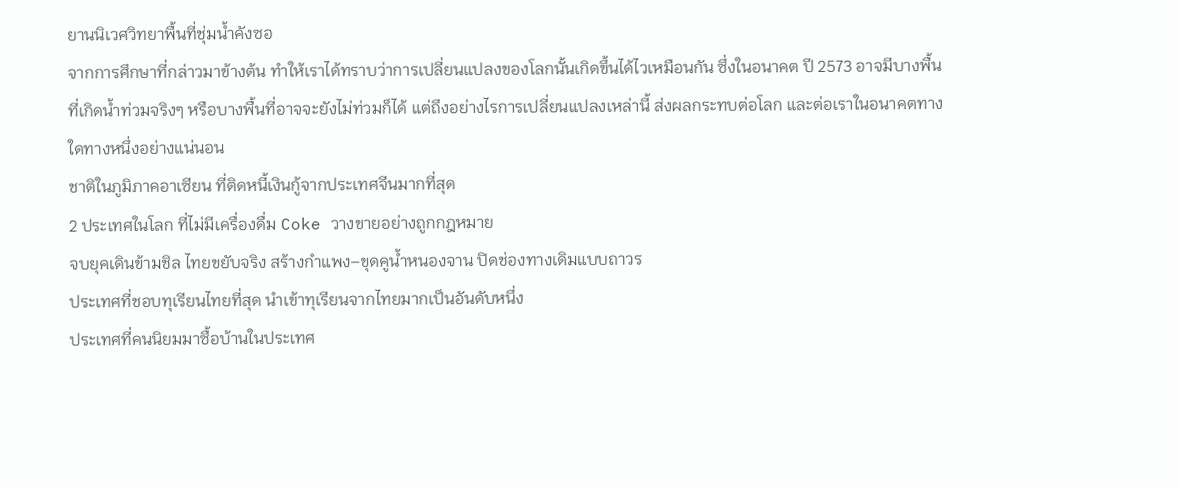ยานนิเวศวิทยาพื้นที่ชุ่มน้ำคังซอ
จากการศึกษาที่กล่าวมาข้างต้น ทำให้เราได้ทราบว่าการเปลี่ยนแปลงของโลกนั้นเกิดขึ้นได้ไวเหมือนกัน ซึ่งในอนาคต ปี 2573 อาจมีบางพื้นที่เกิดน้ำท่วมจริงๆ หรือบางพื้นที่อาจจะยังไม่ท่วมก็ได้ แต่ถึงอย่างไรการเปลี่ยนแปลงเหล่านี้ ส่งผลกระทบต่อโลก และต่อเราในอนาคตทางใดทางหนึ่งอย่างแน่นอน
ชาติในภูมิภาคอาเซียน ที่ติดหนี้เงินกู้จากประเทศจีนมากที่สุด
2 ประเทศในโลก ที่ไม่มีเครื่องดื่ม Coke วางขายอย่างถูกกฎหมาย
จบยุคเดินข้ามชิล ไทยขยับจริง สร้างกำแพง–ขุดคูน้ำหนองจาน ปิดช่องทางเดิมแบบถาวร
ประเทศที่ชอบทุเรียนไทยที่สุด นำเข้าทุเรียนจากไทยมากเป็นอันดับหนึ่ง
ประเทศที่คนนิยมมาซื้อบ้านในประเทศ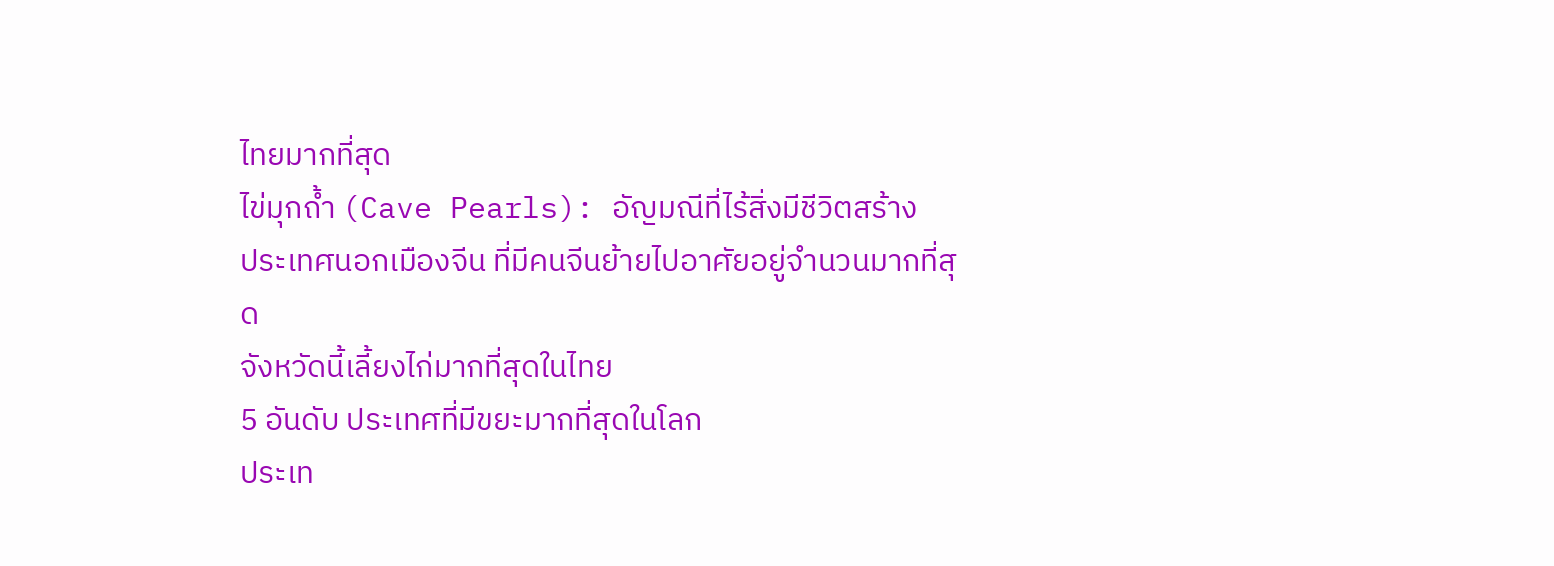ไทยมากที่สุด
ไข่มุกถ้ำ (Cave Pearls): อัญมณีที่ไร้สิ่งมีชีวิตสร้าง
ประเทศนอกเมืองจีน ที่มีคนจีนย้ายไปอาศัยอยู่จำนวนมากที่สุด
จังหวัดนี้เลี้ยงไก่มากที่สุดในไทย
5 อันดับ ประเทศที่มีขยะมากที่สุดในโลก
ประเท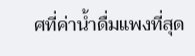ศที่ค่าน้ำดื่มแพงที่สุด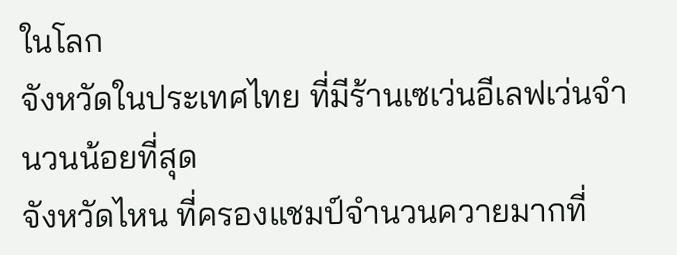ในโลก
จังหวัดในประเทศไทย ที่มีร้านเซเว่นอีเลฟเว่นจำนวนน้อยที่สุด
จังหวัดไหน ที่ครองแชมป์จํานวนควายมากที่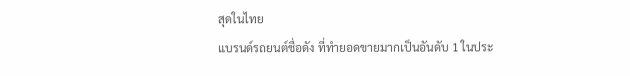สุดในไทย
แบรนด์รถยนต์ชื่อดัง ที่ทำยอดขายมากเป็นอันดับ 1 ในประ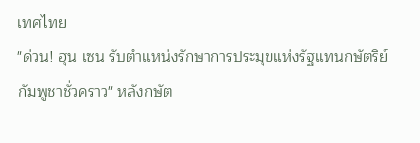เทศไทย
"ด่วน! ฮุน เซน รับตำแหน่งรักษาการประมุขแห่งรัฐแทนกษัตริย์กัมพูชาชั่วคราว" หลังกษัต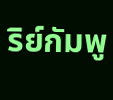ริย์กัมพู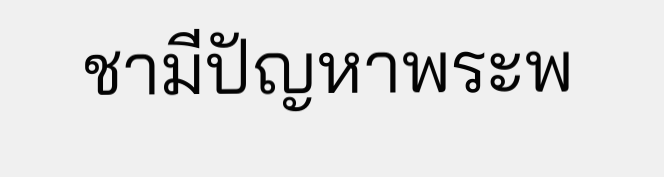ชามีปัญหาพระพ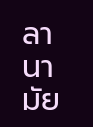ลานามัย